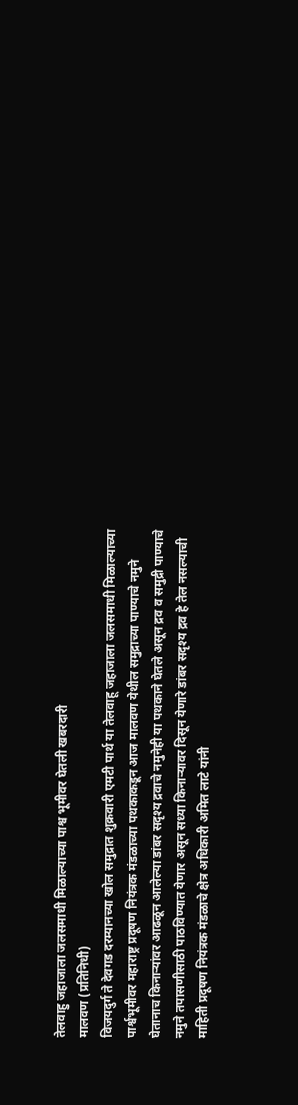तेलवाहु जहाजाला जलसमाधी मिळाल्याच्या पाश्व भूमीवर घेतली खबरदारी
मालवण (प्रतिनिधी)
विजयदुर्ग ते देवगड दरम्यानच्या खोल समुद्रात शुक्रवारी एमटी पार्थ या तेलवाहू जहाजाला जलसमाधी मिळाल्याच्या पार्श्वभूमीवर महाराष्ट्र प्रदूषण नियंत्रक मंडळाच्या पथकाकडून आज मालवण येथील समुद्राच्या पाण्याचे नमुने घेतानाच किनाऱ्यांवर आढळून आलेल्या डांबर सदृश्य द्रवाचे नमुनेही या पथकाने घेतले असून द्रव व समुद्री पाण्याचे नमुने तपासणीसाठी पाठविण्यात येणार असून सध्या किनाऱ्यावर दिसून येणारे डांबर सदृश्य द्रव हे तेल नसल्याची माहिती प्रदूषण नियंत्रक मंडळाचे क्षेत्र अधिकारी अमित लाटे यांनी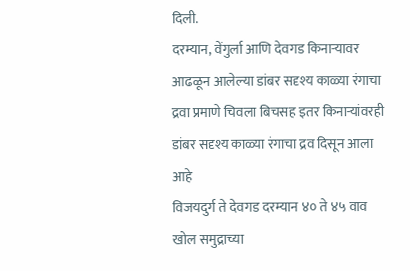दिली.
दरम्यान, वेंगुर्ला आणि देवगड किनाऱ्यावर आढळून आलेल्या डांबर सदृश्य काळ्या रंगाचा द्रवा प्रमाणे चिवला बिचसह इतर किनाऱ्यांवरही डांबर सदृश्य काळ्या रंगाचा द्रव दिसून आला आहे
विजयदुर्ग ते देवगड दरम्यान ४० ते ४५ वाव खोल समुद्राच्या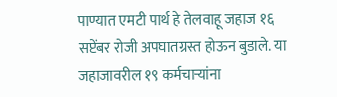पाण्यात एमटी पार्थ हे तेलवाहू जहाज १६ सप्टेंबर रोजी अपघातग्रस्त होऊन बुडाले. या जहाजावरील १९ कर्मचाऱ्यांना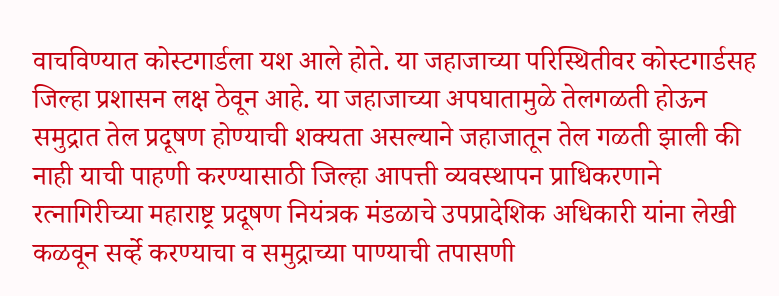वाचविण्यात कोस्टगार्डला यश आले होते. या जहाजाच्या परिस्थितीवर कोस्टगार्डसह जिल्हा प्रशासन लक्ष ठेवून आहे. या जहाजाच्या अपघातामुळे तेलगळती होऊन समुद्रात तेल प्रदूषण होण्याची शक्यता असल्याने जहाजातून तेल गळती झाली की नाही याची पाहणी करण्यासाठी जिल्हा आपत्ती व्यवस्थापन प्राधिकरणाने रत्नागिरीच्या महाराष्ट्र प्रदूषण नियंत्रक मंडळाचे उपप्रादेशिक अधिकारी यांना लेखी कळवून सर्व्हे करण्याचा व समुद्राच्या पाण्याची तपासणी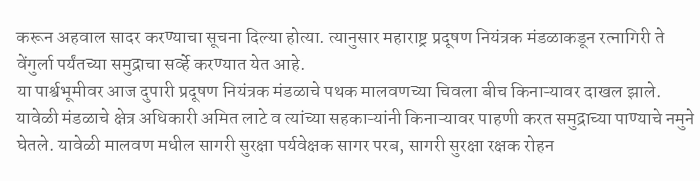करून अहवाल सादर करण्याचा सूचना दिल्या होत्या. त्यानुसार महाराष्ट्र प्रदूषण नियंत्रक मंडळाकडून रत्नागिरी ते वेंगुर्ला पर्यंतच्या समुद्राचा सर्व्हे करण्यात येत आहे.
या पार्श्वभूमीवर आज दुपारी प्रदूषण नियंत्रक मंडळाचे पथक मालवणच्या चिवला बीच किनाऱ्यावर दाखल झाले. यावेळी मंडळाचे क्षेत्र अधिकारी अमित लाटे व त्यांच्या सहकाऱ्यांनी किनाऱ्यावर पाहणी करत समुद्राच्या पाण्याचे नमुने घेतले. यावेळी मालवण मधील सागरी सुरक्षा पर्यवेक्षक सागर परब, सागरी सुरक्षा रक्षक रोहन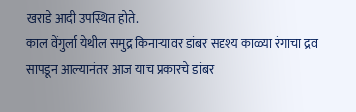खराडे आदी उपस्थित होते.
काल वेंगुर्ला येथील समुद्र किनाऱ्यावर डांबर सदृश्य काळ्या रंगाचा द्रव सापडून आल्यानंतर आज याच प्रकारचे डांबर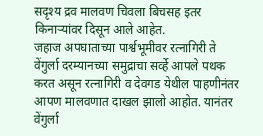सदृश्य द्रव मालवण चिवला बिचसह इतर किनाऱ्यांवर दिसून आले आहेत.
जहाज अपघाताच्या पार्श्वभूमीवर रत्नागिरी ते वेंगुर्ला दरम्यानच्या समुद्राचा सर्व्हे आपले पथक करत असून रत्नागिरी व देवगड येथील पाहणीनंतर आपण मालवणात दाखल झालो आहोत. यानंतर वेंगुर्ला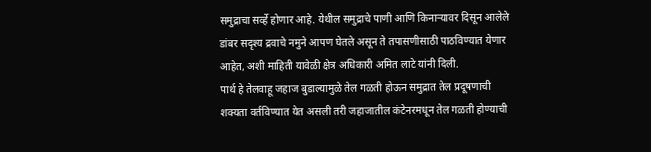समुद्राचा सर्व्हे होणार आहे. येथील समुद्राचे पाणी आणि किनाऱ्यावर दिसून आलेले डांबर सदृश्य द्रवाचे नमुने आपण घेतले असून ते तपासणीसाठी पाठविण्यात येणार आहेत, अशी माहिती यावेळी क्षेत्र अधिकारी अमित लाटे यांनी दिली.
पार्थ हे तेलवाहू जहाज बुडाल्यामुळे तेल गळती होऊन समुद्रात तेल प्रदूषणाची शक्यता वर्तविण्यात येत असली तरी जहाजातील कंटेनरमधून तेल गळती होण्याची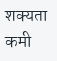शक्यता कमी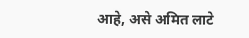आहे, असे अमित लाटे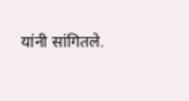यांनी सांगितले.